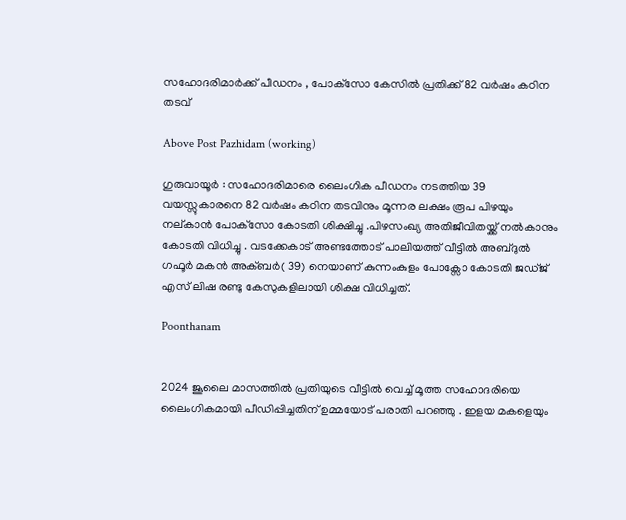സഹോദരിമാർക്ക് പീഡനം , പോക്‌സോ കേസിൽ പ്രതിക്ക് 82 വർഷം കഠിന തടവ്

Above Post Pazhidam (working)

ഗുരുവായൂർ : സഹോദരിമാരെ ലൈംഗിക പീഡനം നടത്തിയ 39 വയസ്സുകാരനെ 82 വർഷം കഠിന തടവിനും മൂന്നര ലക്ഷം രൂപ പിഴയും നല്കാൻ പോക്‌സോ കോടതി ശിക്ഷിച്ചു .പിഴസംഖ്യ അതിജീവിതയ്ക്ക് നൽകാനും കോടതി വിധിച്ചു . വടക്കേകാട് അണ്ടത്തോട് പാലിയത്ത് വീട്ടിൽ അബ്ദുൽ ഗഫൂർ മകൻ അക്ബർ( 39) നെയാണ് കുന്നംകുളം പോക്സോ കോടതി ജഡ്ജ് എസ് ലിഷ രണ്ടു കേസുകളിലായി ശിക്ഷ വിധിച്ചത്.

Poonthanam


2024 ജൂലൈ മാസത്തിൽ പ്രതിയുടെ വീട്ടിൽ വെച്ച് മൂത്ത സഹോദരിയെ ലൈംഗികമായി പീഡിപ്പിച്ചതിന് ഉമ്മയോട് പരാതി പറഞ്ഞു . ഇളയ മകളെയും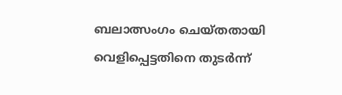ബലാത്സംഗം ചെയ്തതായി വെളിപ്പെട്ടതിനെ തുടർന്ന്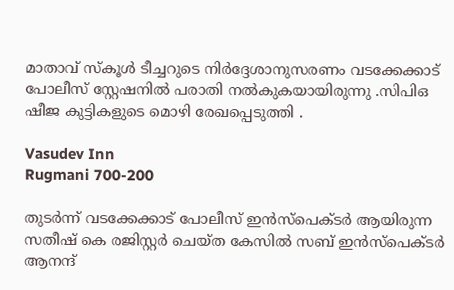മാതാവ് സ്കൂൾ ടീച്ചറുടെ നിർദ്ദേശാനുസരണം വടക്കേക്കാട് പോലീസ് സ്റ്റേഷനിൽ പരാതി നൽകുകയായിരുന്നു .സിപിഒ ഷീജ കുട്ടികളുടെ മൊഴി രേഖപ്പെടുത്തി .

Vasudev Inn
Rugmani 700-200

തുടർന്ന് വടക്കേക്കാട് പോലീസ് ഇൻസ്പെക്ടർ ആയിരുന്ന സതീഷ് കെ രജിസ്റ്റർ ചെയ്ത കേസിൽ സബ് ഇൻസ്പെക്ടർ ആനന്ദ്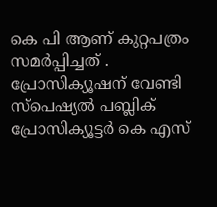കെ പി ആണ് കുറ്റപത്രം സമർപ്പിച്ചത് . പ്രോസിക്യൂഷന് വേണ്ടി സ്പെഷ്യൽ പബ്ലിക് പ്രോസിക്യൂട്ടർ കെ എസ്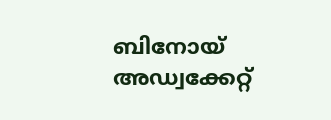ബിനോയ് അഡ്വക്കേറ്റ്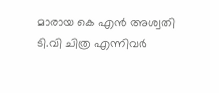മാരായ കെ എൻ അശ്വതി ടി.വി ചിത്ര എന്നിവർ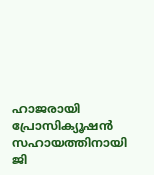ഹാജരായി പ്രോസിക്യൂഷൻ സഹായത്തിനായി ജി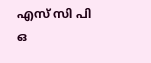എസ് സി പി ഒ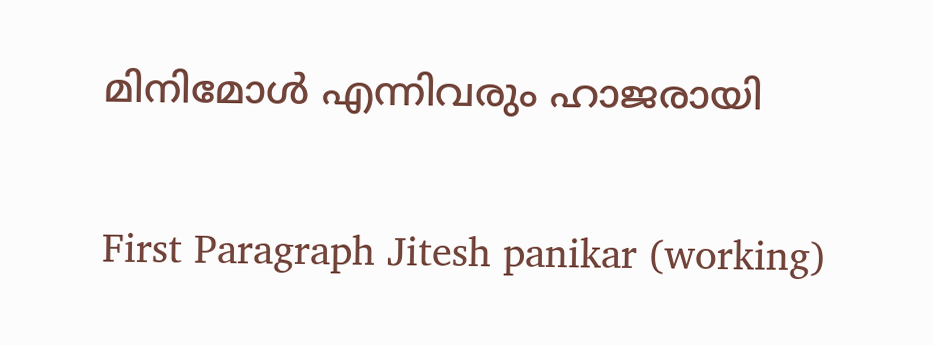മിനിമോൾ എന്നിവരും ഹാജരായി

First Paragraph Jitesh panikar (working)